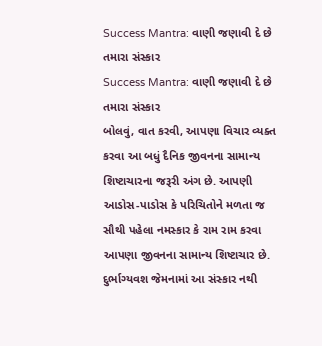Success Mantra: વાણી જણાવી દે છે તમારા સંસ્કાર
Success Mantra: વાણી જણાવી દે છે તમારા સંસ્કાર
બોલવું, વાત કરવી, આપણા વિચાર વ્યક્ત કરવા આ બધું દૈનિક જીવનના સામાન્ય શિષ્ટાચારના જરૂરી અંગ છે. આપણી આડોસ-પાડોસ કે પરિચિતોને મળતા જ સૌથી પહેલા નમસ્કાર કે રામ રામ કરવા આપણા જીવનના સામાન્ય શિષ્ટાચાર છે. દુર્ભાગ્યવશ જેમનામાં આ સંસ્કાર નથી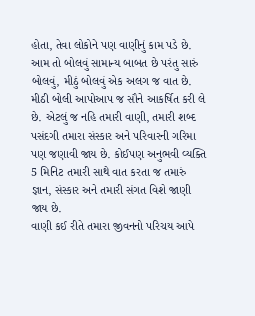હોતા, તેવા લોકોને પણ વાણીનું કામ પડે છે. આમ તો બોલવું સામાન્ય બાબત છે પરંતુ સારું બોલવું, મીઠું બોલવું એક અલગ જ વાત છે. મીઠી બોલી આપોઆપ જ સૌને આકર્ષિત કરી લે છે. એટલું જ નહિ તમારી વાણી, તમારી શબ્દ પસંદગી તમારા સંસ્કાર અને પરિવારની ગરિમા પણ જણાવી જાય છે. કોઈપણ અનુભવી વ્યક્તિ 5 મિનિટ તમારી સાથે વાત કરતા જ તમારું જ્ઞાન, સંસ્કાર અને તમારી સંગત વિશે જાણી જાય છે.
વાણી કઈ રીતે તમારા જીવનનો પરિચય આપે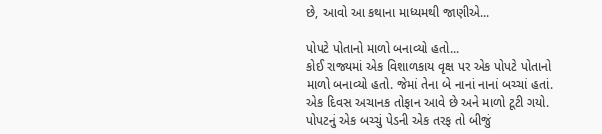છે, આવો આ કથાના માધ્યમથી જાણીએ...

પોપટે પોતાનો માળો બનાવ્યો હતો...
કોઈ રાજ્યમાં એક વિશાળકાય વૃક્ષ પર એક પોપટે પોતાનો માળો બનાવ્યો હતો. જેમાં તેના બે નાનાં નાનાં બચ્ચાં હતાં. એક દિવસ અચાનક તોફાન આવે છે અને માળો ટૂટી ગયો. પોપટનું એક બચ્ચું પેડની એક તરફ તો બીજું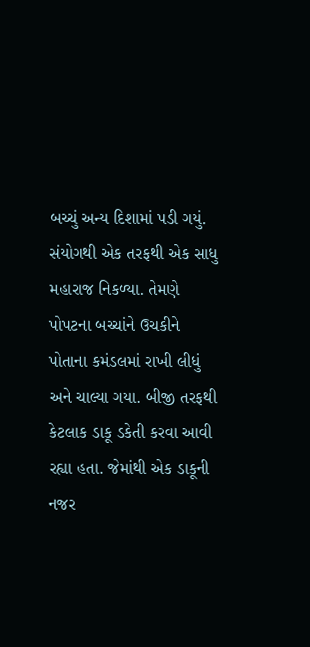બચ્ચું અન્ય દિશામાં પડી ગયું. સંયોગથી એક તરફથી એક સાધુ મહારાજ નિકળ્યા. તેમણે પોપટના બચ્ચાંને ઉચકીને પોતાના કમંડલમાં રાખી લીધું અને ચાલ્યા ગયા. બીજી તરફથી કેટલાક ડાકૂ ડકેતી કરવા આવી રહ્યા હતા. જેમાંથી એક ડાકૂની નજર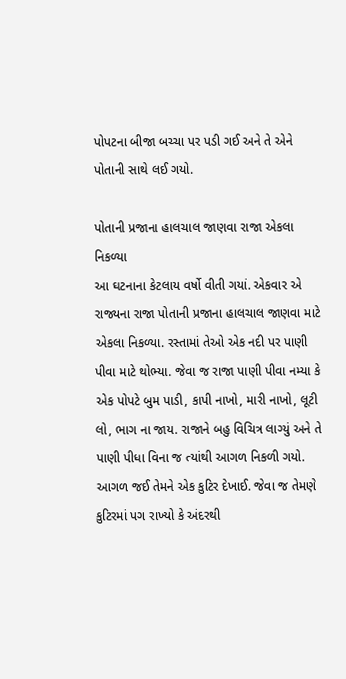પોપટના બીજા બચ્ચા પર પડી ગઈ અને તે એને પોતાની સાથે લઈ ગયો.

પોતાની પ્રજાના હાલચાલ જાણવા રાજા એકલા નિકળ્યા
આ ઘટનાના કેટલાય વર્ષો વીતી ગયાં. એકવાર એ રાજ્યના રાજા પોતાની પ્રજાના હાલચાલ જાણવા માટે એકલા નિકળ્યા. રસ્તામાં તેઓ એક નદી પર પાણી પીવા માટે થોભ્યા. જેવા જ રાજા પાણી પીવા નમ્યા કે એક પોપટે બુમ પાડી, કાપી નાખો, મારી નાખો, લૂટી લો, ભાગ ના જાય. રાજાને બહુ વિચિત્ર લાગ્યું અને તે પાણી પીધા વિના જ ત્યાંથી આગળ નિકળી ગયો. આગળ જઈ તેમને એક કુટિર દેખાઈ. જેવા જ તેમણે કુટિરમાં પગ રાખ્યો કે અંદરથી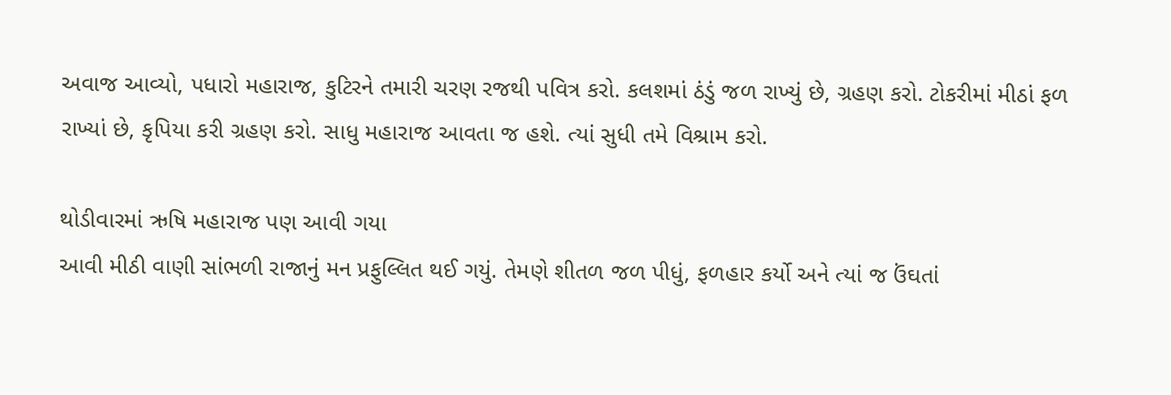અવાજ આવ્યો, પધારો મહારાજ, કુટિરને તમારી ચરણ રજથી પવિત્ર કરો. કલશમાં ઠંડું જળ રાખ્યું છે, ગ્રહણ કરો. ટોકરીમાં મીઠાં ફળ રાખ્યાં છે, કૃપિયા કરી ગ્રહણ કરો. સાધુ મહારાજ આવતા જ હશે. ત્યાં સુધી તમે વિશ્રામ કરો.

થોડીવારમાં ઋષિ મહારાજ પણ આવી ગયા
આવી મીઠી વાણી સાંભળી રાજાનું મન પ્રફુલ્લિત થઈ ગયું. તેમણે શીતળ જળ પીધું, ફળહાર કર્યો અને ત્યાં જ ઉંઘતાં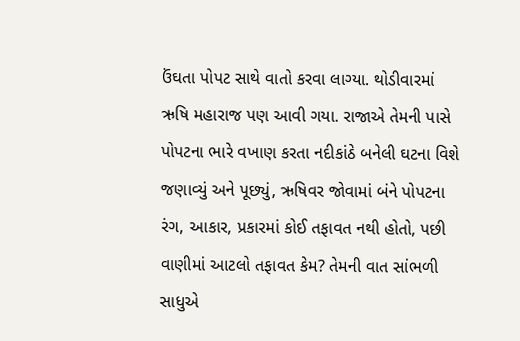ઉંઘતા પોપટ સાથે વાતો કરવા લાગ્યા. થોડીવારમાં ઋષિ મહારાજ પણ આવી ગયા. રાજાએ તેમની પાસે પોપટના ભારે વખાણ કરતા નદીકાંઠે બનેલી ઘટના વિશે જણાવ્યું અને પૂછ્યું, ઋષિવર જોવામાં બંને પોપટના રંગ, આકાર, પ્રકારમાં કોઈ તફાવત નથી હોતો, પછી વાણીમાં આટલો તફાવત કેમ? તેમની વાત સાંભળી સાધુએ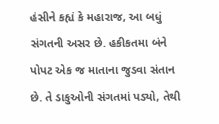હંસીને કહ્યં કે મહારાજ, આ બધું સંગતની અસર છે. હકીકતમા બંને પોપટ એક જ માતાના જુડવા સંતાન છે. તે ડાકુઓની સંગતમાં પડ્યો, તેથી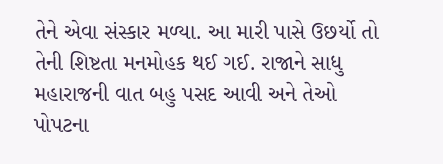તેને એવા સંસ્કાર મળ્યા. આ મારી પાસે ઉછર્યો તો તેની શિષ્ટતા મનમોહક થઈ ગઈ. રાજાને સાધુ મહારાજની વાત બહુ પસદ આવી અને તેઓ પોપટના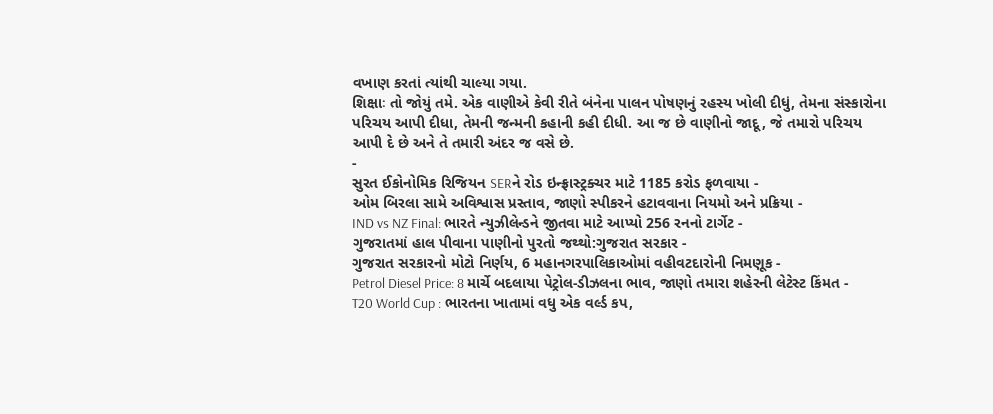વખાણ કરતાં ત્યાંથી ચાલ્યા ગયા.
શિક્ષાઃ તો જોયું તમે. એક વાણીએ કેવી રીતે બંનેના પાલન પોષણનું રહસ્ય ખોલી દીધું, તેમના સંસ્કારોના પરિચય આપી દીધા, તેમની જન્મની કહાની કહી દીધી. આ જ છે વાણીનો જાદૂ, જે તમારો પરિચય આપી દે છે અને તે તમારી અંદર જ વસે છે.
-
સુરત ઈકોનોમિક રિજિયન SERને રોડ ઇન્ફ્રાસ્ટ્રક્ચર માટે 1185 કરોડ ફળવાયા -
ઓમ બિરલા સામે અવિશ્વાસ પ્રસ્તાવ, જાણો સ્પીકરને હટાવવાના નિયમો અને પ્રક્રિયા -
IND vs NZ Final: ભારતે ન્યુઝીલેન્ડને જીતવા માટે આપ્યો 256 રનનો ટાર્ગેટ -
ગુજરાતમાં હાલ પીવાના પાણીનો પુરતો જથ્થો:ગુજરાત સરકાર -
ગુજરાત સરકારનો મોટો નિર્ણય, 6 મહાનગરપાલિકાઓમાં વહીવટદારોની નિમણૂક -
Petrol Diesel Price: 8 માર્ચે બદલાયા પેટ્રોલ-ડીઝલના ભાવ, જાણો તમારા શહેરની લેટેસ્ટ કિંમત -
T20 World Cup : ભારતના ખાતામાં વધુ એક વર્લ્ડ કપ,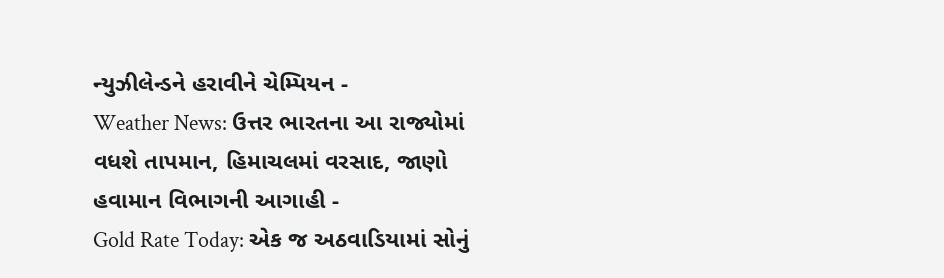ન્યુઝીલેન્ડને હરાવીને ચેમ્પિયન -
Weather News: ઉત્તર ભારતના આ રાજ્યોમાં વધશે તાપમાન, હિમાચલમાં વરસાદ, જાણો હવામાન વિભાગની આગાહી -
Gold Rate Today: એક જ અઠવાડિયામાં સોનું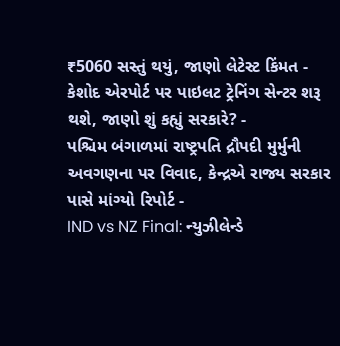₹5060 સસ્તું થયું, જાણો લેટેસ્ટ કિંમત -
કેશોદ એરપોર્ટ પર પાઇલટ ટ્રેનિંગ સેન્ટર શરૂ થશે, જાણો શું કહ્યું સરકારે? -
પશ્ચિમ બંગાળમાં રાષ્ટ્રપતિ દ્રૌપદી મુર્મુની અવગણના પર વિવાદ, કેન્દ્રએ રાજ્ય સરકાર પાસે માંગ્યો રિપોર્ટ -
IND vs NZ Final: ન્યુઝીલેન્ડે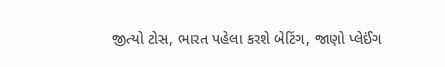જીત્યો ટોસ, ભારત પહેલા કરશે બેટિંગ, જાણો પ્લેઈંગ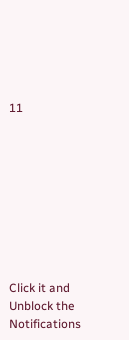11









Click it and Unblock the Notifications